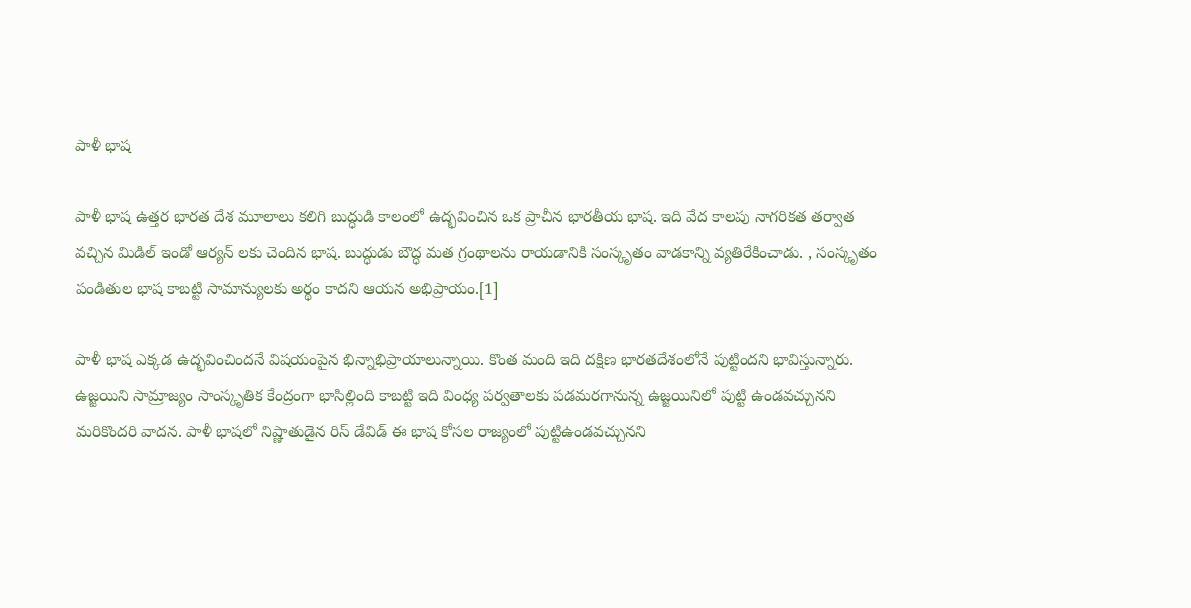పాళీ భాష

పాళీ భాష ఉత్తర భారత దేశ మూలాలు కలిగి బుద్ధుడి కాలంలో ఉద్భవించిన ఒక ప్రాచీన భారతీయ భాష. ఇది వేద కాలపు నాగరికత తర్వాత వచ్చిన మిడిల్ ఇండో ఆర్యన్ లకు చెందిన భాష. బుద్ధుడు బౌద్ధ మత గ్రంథాలను రాయడానికి సంస్కృతం వాడకాన్ని వ్యతిరేకించాడు. , సంస్కృతం పండితుల భాష కాబట్టి సామాన్యులకు అర్థం కాదని ఆయన అభిప్రాయం.[1]

పాళీ భాష ఎక్కడ ఉద్భవించిందనే విషయంపైన భిన్నాభిప్రాయాలున్నాయి. కొంత మంది ఇది దక్షిణ భారతదేశంలోనే పుట్టిందని భావిస్తున్నారు. ఉజ్జయిని సామ్రాజ్యం సాంస్కృతిక కేంద్రంగా భాసిల్లింది కాబట్టి ఇది వింధ్య పర్వతాలకు పడమరగానున్న ఉజ్జయినిలో పుట్టి ఉండవచ్చునని మరికొందరి వాదన. పాళీ భాషలో నిష్ణాతుడైన రిస్ డేవిడ్ ఈ భాష కోసల రాజ్యంలో పుట్టిఉండవచ్చునని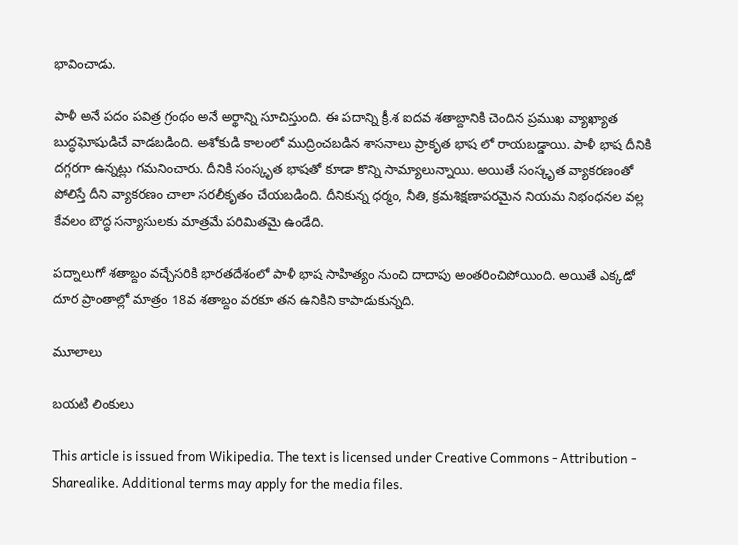భావించాడు.

పాళీ అనే పదం పవిత్ర గ్రంథం అనే అర్థాన్ని సూచిస్తుంది. ఈ పదాన్ని క్రీ.శ ఐదవ శతాబ్దానికి చెందిన ప్రముఖ వ్యాఖ్యాత బుద్ధఘోషుడిచే వాడబడింది. అశోకుడి కాలంలో ముద్రించబడిన శాసనాలు ప్రాకృత భాష లో రాయబడ్డాయి. పాళీ భాష దీనికి దగ్గరగా ఉన్నట్లు గమనించారు. దీనికి సంస్కృత భాషతో కూడా కొన్ని సామ్యాలున్నాయి. అయితే సంస్కృత వ్యాకరణంతో పోలిస్తే దీని వ్యాకరణం చాలా సరలీకృతం చేయబడింది. దీనికున్న ధర్మం, నీతి, క్రమశిక్షణాపరమైన నియమ నిభంధనల వల్ల కేవలం బౌద్ధ సన్యాసులకు మాత్రమే పరిమితమై ఉండేది.

పద్నాలుగో శతాబ్దం వచ్చేసరికి భారతదేశంలో పాళీ భాష సాహిత్యం నుంచి దాదాపు అంతరించిపోయింది. అయితే ఎక్కడో దూర ప్రాంతాల్లో మాత్రం 18వ శతాబ్దం వరకూ తన ఉనికిని కాపాడుకున్నది.

మూలాలు

బయటి లింకులు

This article is issued from Wikipedia. The text is licensed under Creative Commons - Attribution - Sharealike. Additional terms may apply for the media files.